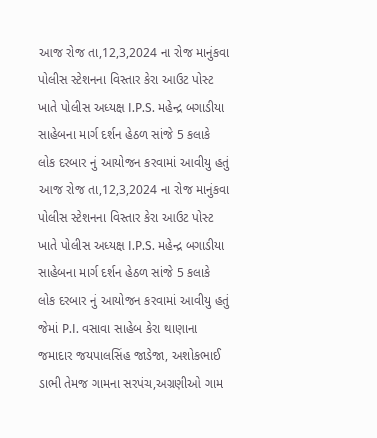આજ રોજ તા,12,3,2024 ના રોજ માનુંકવા પોલીસ સ્ટેશનના વિસ્તાર કેરા આઉટ પોસ્ટ ખાતે પોલીસ અધ્યક્ષ I.P.S. મહેન્દ્ર બગાડીયા સાહેબના માર્ગ દર્શન હેઠળ સાંજે 5 કલાકે લોક દરબાર નું આયોજન કરવામાં આવીયુ હતું
આજ રોજ તા,12,3,2024 ના રોજ માનુંકવા પોલીસ સ્ટેશનના વિસ્તાર કેરા આઉટ પોસ્ટ ખાતે પોલીસ અધ્યક્ષ I.P.S. મહેન્દ્ર બગાડીયા સાહેબના માર્ગ દર્શન હેઠળ સાંજે 5 કલાકે લોક દરબાર નું આયોજન કરવામાં આવીયુ હતું જેમાં P.I. વસાવા સાહેબ કેરા થાણાના જમાદાર જયપાલસિંહ જાડેજા, અશોકભાઈ ડાભી તેમજ ગામના સરપંચ,અગ્રણીઓ ગામ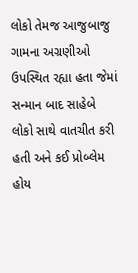લોકો તેમજ આજુબાજુ ગામના અગ્રણીઓ ઉપસ્થિત રહ્યા હતા જેમાં સન્માન બાદ સાહેબે લોકો સાથે વાતચીત કરી હતી અને કઈ પ્રોબ્લેમ હોય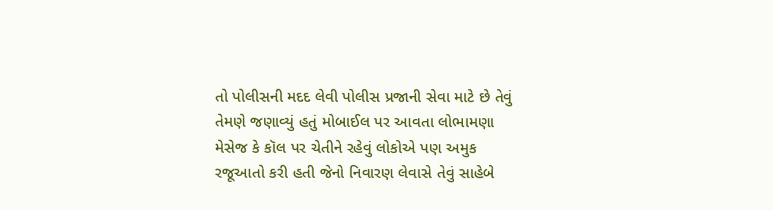તો પોલીસની મદદ લેવી પોલીસ પ્રજાની સેવા માટે છે તેવું તેમણે જણાવ્યું હતું મોબાઈલ પર આવતા લોભામણા મેસેજ કે કૉલ પર ચેતીને રહેવું લોકોએ પણ અમુક રજૂઆતો કરી હતી જેનો નિવારણ લેવાસે તેવું સાહેબે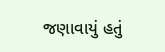જણાવાયું હતું